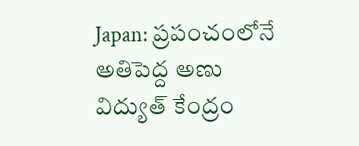Japan: ప్రపంచంలోనే అతిపెద్ద అణు విద్యుత్ కేంద్రం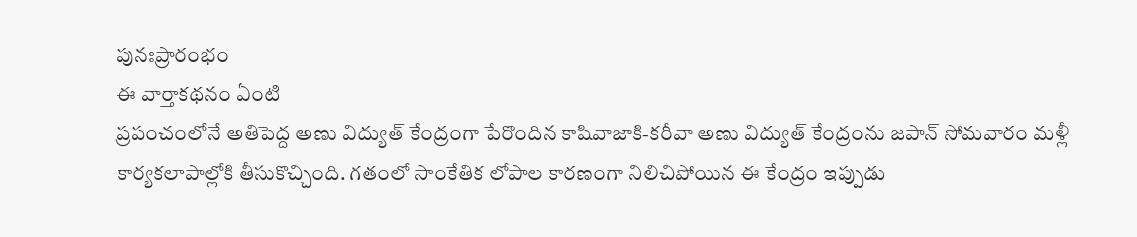పునఃప్రారంభం
ఈ వార్తాకథనం ఏంటి
ప్రపంచంలోనే అతిపెద్ద అణు విద్యుత్ కేంద్రంగా పేరొందిన కాషివాజాకి-కరీవా అణు విద్యుత్ కేంద్రంను జపాన్ సోమవారం మళ్లీ కార్యకలాపాల్లోకి తీసుకొచ్చింది. గతంలో సాంకేతిక లోపాల కారణంగా నిలిచిపోయిన ఈ కేంద్రం ఇప్పుడు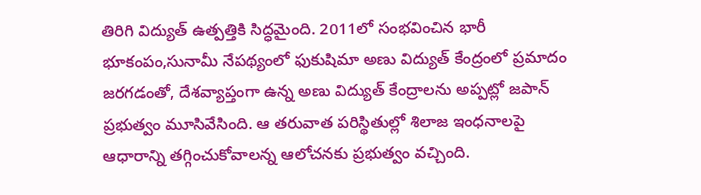తిరిగి విద్యుత్ ఉత్పత్తికి సిద్ధమైంది. 2011లో సంభవించిన భారీ భూకంపం,సునామీ నేపథ్యంలో ఫుకుషిమా అణు విద్యుత్ కేంద్రంలో ప్రమాదం జరగడంతో, దేశవ్యాప్తంగా ఉన్న అణు విద్యుత్ కేంద్రాలను అప్పట్లో జపాన్ ప్రభుత్వం మూసివేసింది. ఆ తరువాత పరిస్థితుల్లో శిలాజ ఇంధనాలపై ఆధారాన్ని తగ్గించుకోవాలన్న ఆలోచనకు ప్రభుత్వం వచ్చింది.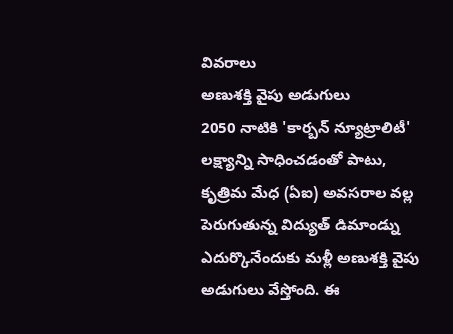వివరాలు
అణుశక్తి వైపు అడుగులు
2050 నాటికి 'కార్బన్ న్యూట్రాలిటీ' లక్ష్యాన్ని సాధించడంతో పాటు, కృత్రిమ మేధ (ఏఐ) అవసరాల వల్ల పెరుగుతున్న విద్యుత్ డిమాండ్ను ఎదుర్కొనేందుకు మళ్లీ అణుశక్తి వైపు అడుగులు వేస్తోంది. ఈ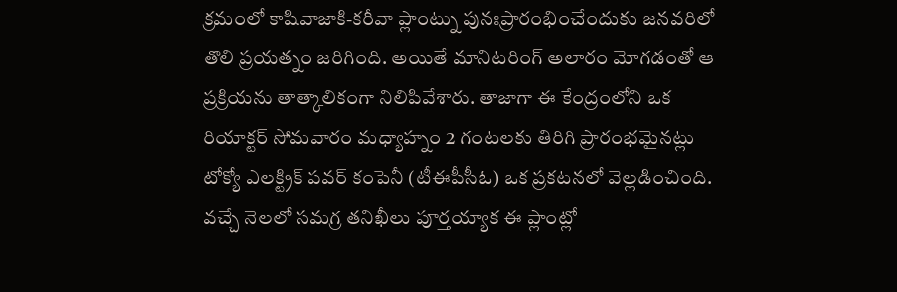క్రమంలో కాషివాజాకి-కరీవా ప్లాంట్ను పునఃప్రారంభించేందుకు జనవరిలో తొలి ప్రయత్నం జరిగింది. అయితే మానిటరింగ్ అలారం మోగడంతో ఆ ప్రక్రియను తాత్కాలికంగా నిలిపివేశారు. తాజాగా ఈ కేంద్రంలోని ఒక రియాక్టర్ సోమవారం మధ్యాహ్నం 2 గంటలకు తిరిగి ప్రారంభమైనట్లు టోక్యో ఎలక్ట్రిక్ పవర్ కంపెనీ (టీఈపీసీఓ) ఒక ప్రకటనలో వెల్లడించింది. వచ్చే నెలలో సమగ్ర తనిఖీలు పూర్తయ్యాక ఈ ప్లాంట్లో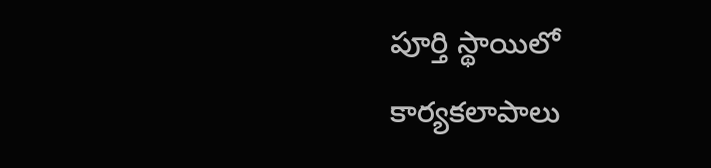పూర్తి స్థాయిలో కార్యకలాపాలు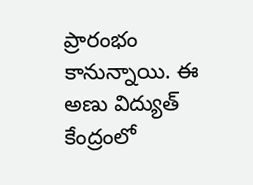ప్రారంభం కానున్నాయి. ఈ అణు విద్యుత్ కేంద్రంలో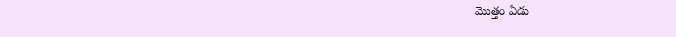మొత్తం ఏడు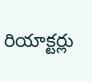రియాక్టర్లు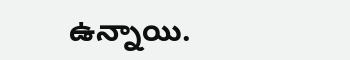ఉన్నాయి.